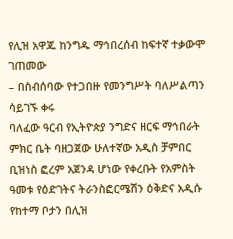የሊዝ አዋጁ ከንግዱ ማኅበረሰብ ከፍተኛ ተቃውሞ ገጠመው
– በስብሰባው የተጋበዙ የመንግሥት ባለሥልጣን ሳይገኙ ቀሩ
ባለፈው ዓርብ የኢትዮጵያ ንግድና ዘርፍ ማኅበራት ምክር ቤት ባዘጋጀው ሁለተኛው አዲስ ቻምበር ቢዝነስ ፎረም አጀንዳ ሆነው የቀረቡት የአምስት ዓመቱ የዕድገትና ትራንስፎርሜሽን ዕቅድና አዲሱ የከተማ ቦታን በሊዝ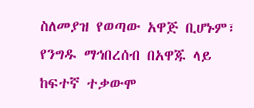ስለመያዝ የወጣው አዋጅ ቢሆኑም፣ የንግዱ ማኅበረሰብ በአዋጁ ላይ ከፍተኛ ተቃውሞ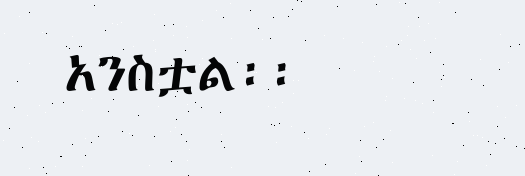አንስቷል፡፡